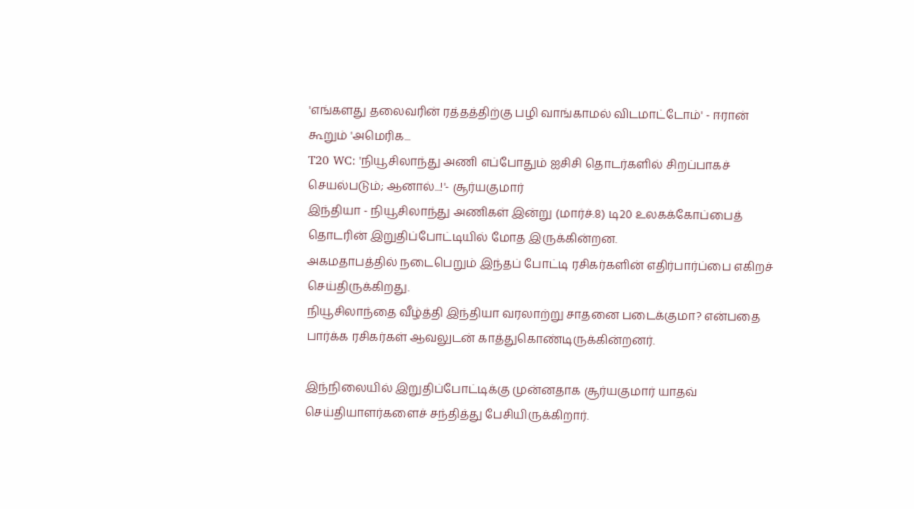'எங்களது தலைவரின் ரத்தத்திற்கு பழி வாங்காமல் விடமாட்டோம்' - ஈரான் கூறும் 'அமெரிக...
T20 WC: 'நியூசிலாந்து அணி எப்போதும் ஐசிசி தொடர்களில் சிறப்பாகச் செயல்படும்; ஆனால்...!'- சூர்யகுமார்
இந்தியா - நியூசிலாந்து அணிகள் இன்று (மார்ச்.8) டி20 உலகக்கோப்பைத் தொடரின் இறுதிப்போட்டியில் மோத இருக்கின்றன.
அகமதாபத்தில் நடைபெறும் இந்தப் போட்டி ரசிகர்களின் எதிர்பார்ப்பை எகிறச் செய்திருக்கிறது.
நியூசிலாந்தை வீழ்த்தி இந்தியா வரலாற்று சாதனை படைக்குமா? என்பதை பார்க்க ரசிகர்கள் ஆவலுடன் காத்துகொண்டிருக்கின்றனர்.

இந்நிலையில் இறுதிப்போட்டிக்கு முன்னதாக சூர்யகுமார் யாதவ் செய்தியாளர்களைச் சந்தித்து பேசியிருக்கிறார்.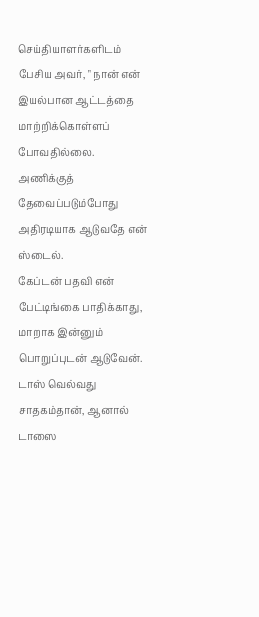செய்தியாளர்களிடம் பேசிய அவர், " நான் என் இயல்பான ஆட்டத்தை மாற்றிக்கொள்ளப் போவதில்லை.
அணிக்குத் தேவைப்படும்போது அதிரடியாக ஆடுவதே என் ஸ்டைல்.
கேப்டன் பதவி என் பேட்டிங்கை பாதிக்காது, மாறாக இன்னும் பொறுப்புடன் ஆடுவேன்.
டாஸ் வெல்வது சாதகம்தான், ஆனால் டாஸை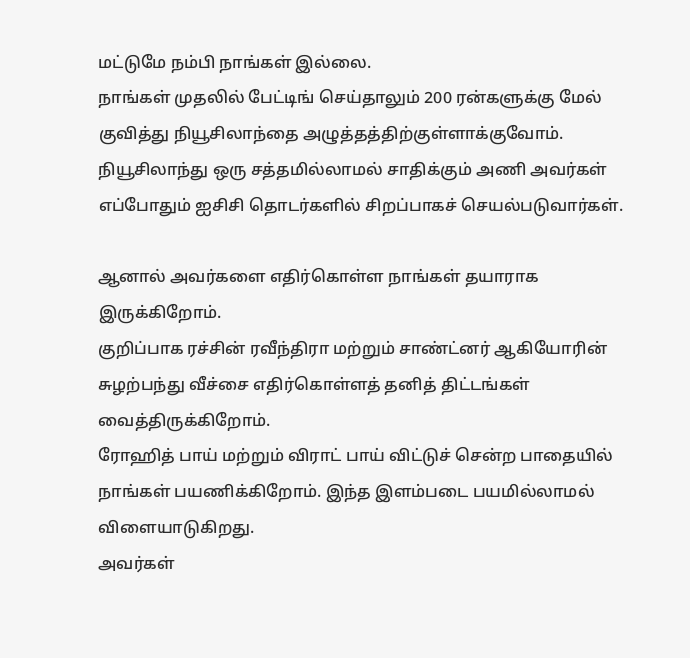மட்டுமே நம்பி நாங்கள் இல்லை.
நாங்கள் முதலில் பேட்டிங் செய்தாலும் 200 ரன்களுக்கு மேல் குவித்து நியூசிலாந்தை அழுத்தத்திற்குள்ளாக்குவோம்.
நியூசிலாந்து ஒரு சத்தமில்லாமல் சாதிக்கும் அணி அவர்கள் எப்போதும் ஐசிசி தொடர்களில் சிறப்பாகச் செயல்படுவார்கள்.

ஆனால் அவர்களை எதிர்கொள்ள நாங்கள் தயாராக இருக்கிறோம்.
குறிப்பாக ரச்சின் ரவீந்திரா மற்றும் சாண்ட்னர் ஆகியோரின் சுழற்பந்து வீச்சை எதிர்கொள்ளத் தனித் திட்டங்கள் வைத்திருக்கிறோம்.
ரோஹித் பாய் மற்றும் விராட் பாய் விட்டுச் சென்ற பாதையில் நாங்கள் பயணிக்கிறோம். இந்த இளம்படை பயமில்லாமல் விளையாடுகிறது.
அவர்கள்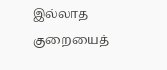இல்லாத குறையைத்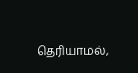தெரியாமல்,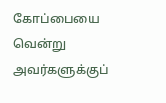கோப்பையை வென்று அவர்களுக்குப்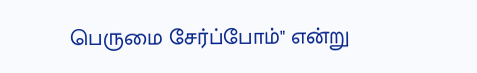பெருமை சேர்ப்போம்" என்று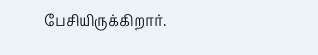பேசியிருக்கிறார்.